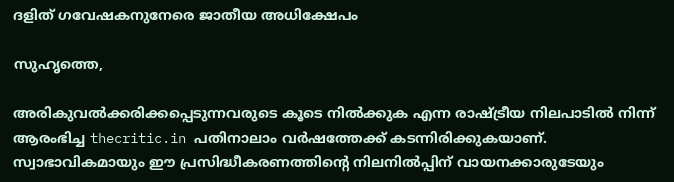ദളിത് ഗവേഷകനുനേരെ ജാതീയ അധിക്ഷേപം

സുഹൃത്തെ,

അരികുവല്‍ക്കരിക്കപ്പെടുന്നവരുടെ കൂടെ നില്‍ക്കുക എന്ന രാഷ്ട്രീയ നിലപാടില്‍ നിന്ന് ആരംഭിച്ച thecritic.in പതിനാലാം വര്‍ഷത്തേക്ക് കടന്നിരിക്കുകയാണ്. സ്വാഭാവികമായും ഈ പ്രസിദ്ധീകരണത്തിന്റെ നിലനില്‍പ്പിന് വായനക്കാരുടേയും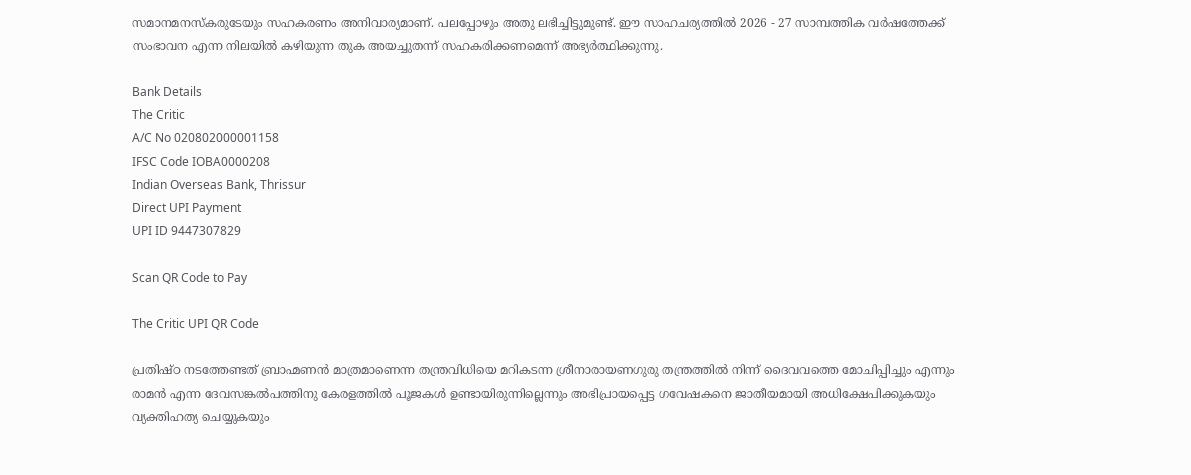സമാനമനസ്‌കരുടേയും സഹകരണം അനിവാര്യമാണ്. പലപ്പോഴും അതു ലഭിച്ചിട്ടുമുണ്ട്. ഈ സാഹചര്യത്തില്‍ 2026 - 27 സാമ്പത്തിക വര്‍ഷത്തേക്ക് സംഭാവന എന്ന നിലയില്‍ കഴിയുന്ന തുക അയച്ചുതന്ന് സഹകരിക്കണമെന്ന് അഭ്യര്‍ത്ഥിക്കുന്നു.

Bank Details
The Critic
A/C No 020802000001158
IFSC Code IOBA0000208
Indian Overseas Bank, Thrissur
Direct UPI Payment
UPI ID 9447307829

Scan QR Code to Pay

The Critic UPI QR Code

പ്രതിഷ്ഠ നടത്തേണ്ടത് ബ്രാഹ്മണന്‍ മാത്രമാണെന്ന തന്ത്രവിധിയെ മറികടന്ന ശ്രീനാരായണഗുരു തന്ത്രത്തില്‍ നിന്ന് ദൈവവത്തെ മോചിപ്പിച്ചും എന്നും രാമന്‍ എന്ന ദേവസങ്കല്‍പത്തിനു കേരളത്തില്‍ പൂജകള്‍ ഉണ്ടായിരുന്നില്ലെന്നും അഭിപ്രായപ്പെട്ട ഗവേഷകനെ ജാതീയമായി അധിക്ഷേപിക്കുകയും വ്യക്തിഹത്യ ചെയ്യുകയും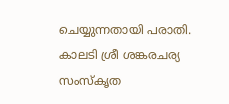ചെയ്യുന്നതായി പരാതി. കാലടി ശ്രീ ശങ്കരചര്യ സംസ്‌കൃത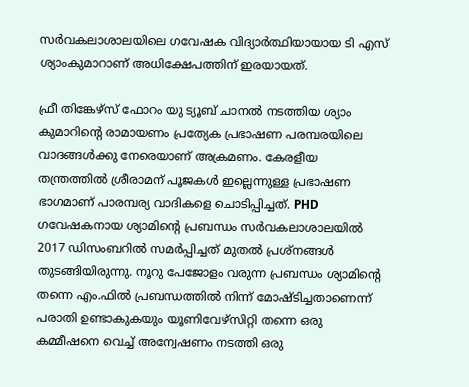സര്‍വകലാശാലയിലെ ഗവേഷക വിദ്യാര്‍ത്ഥിയായായ ടി എസ് ശ്യാംകുമാറാണ് അധിക്ഷേപത്തിന് ഇരയായത്.

ഫ്രീ തിങ്കേഴ്സ് ഫോറം യു ട്യൂബ് ചാനല്‍ നടത്തിയ ശ്യാം കുമാറിന്റെ രാമായണം പ്രത്യേക പ്രഭാഷണ പരമ്പരയിലെ വാദങ്ങള്‍ക്കു നേരെയാണ് അക്രമണം. കേരളീയ തന്ത്രത്തില്‍ ശ്രീരാമന് പൂജകള്‍ ഇല്ലെന്നുള്ള പ്രഭാഷണ ഭാഗമാണ് പാരമ്പര്യ വാദികളെ ചൊടിപ്പിച്ചത്. PHD ഗവേഷകനായ ശ്യാമിന്റെ പ്രബന്ധം സര്‍വകലാശാലയില്‍ 2017 ഡിസംബറില്‍ സമര്‍പ്പിച്ചത് മുതല്‍ പ്രശ്‌നങ്ങള്‍ തുടങ്ങിയിരുന്നു. നൂറു പേജോളം വരുന്ന പ്രബന്ധം ശ്യാമിന്റെ തന്നെ എം.ഫില്‍ പ്രബന്ധത്തില്‍ നിന്ന് മോഷ്ടിച്ചതാണെന്ന് പരാതി ഉണ്ടാകുകയും യൂണിവേഴ്‌സിറ്റി തന്നെ ഒരു കമ്മീഷനെ വെച്ച് അന്വേഷണം നടത്തി ഒരു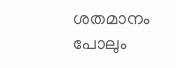ശതമാനം പോലും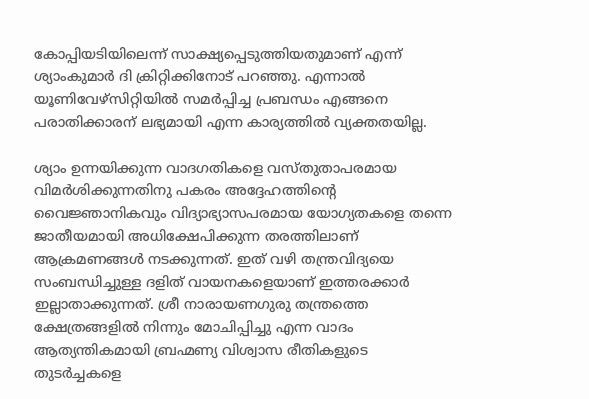കോപ്പിയടിയിലെന്ന് സാക്ഷ്യപ്പെടുത്തിയതുമാണ് എന്ന് ശ്യാംകുമാര്‍ ദി ക്രിറ്റിക്കിനോട് പറഞ്ഞു. എന്നാല്‍ യൂണിവേഴ്‌സിറ്റിയില്‍ സമര്‍പ്പിച്ച പ്രബന്ധം എങ്ങനെ പരാതിക്കാരന് ലഭ്യമായി എന്ന കാര്യത്തില്‍ വ്യക്തതയില്ല.

ശ്യാം ഉന്നയിക്കുന്ന വാദഗതികളെ വസ്തുതാപരമായ വിമര്‍ശിക്കുന്നതിനു പകരം അദ്ദേഹത്തിന്റെ വൈജ്ഞാനികവും വിദ്യാഭ്യാസപരമായ യോഗ്യതകളെ തന്നെ ജാതീയമായി അധിക്ഷേപിക്കുന്ന തരത്തിലാണ് ആക്രമണങ്ങള്‍ നടക്കുന്നത്. ഇത് വഴി തന്ത്രവിദ്യയെ സംബന്ധിച്ചുള്ള ദളിത് വായനകളെയാണ് ഇത്തരക്കാര്‍ ഇല്ലാതാക്കുന്നത്. ശ്രീ നാരായണഗുരു തന്ത്രത്തെ ക്ഷേത്രങ്ങളില്‍ നിന്നും മോചിപ്പിച്ചു എന്ന വാദം ആത്യന്തികമായി ബ്രഹ്മണ്യ വിശ്വാസ രീതികളുടെ തുടര്‍ച്ചകളെ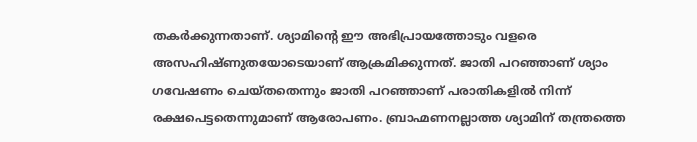തകര്‍ക്കുന്നതാണ്. ശ്യാമിന്റെ ഈ അഭിപ്രായത്തോടും വളരെ അസഹിഷ്ണുതയോടെയാണ് ആക്രമിക്കുന്നത്. ജാതി പറഞ്ഞാണ് ശ്യാം ഗവേഷണം ചെയ്തതെന്നും ജാതി പറഞ്ഞാണ് പരാതികളില്‍ നിന്ന് രക്ഷപെട്ടതെന്നുമാണ് ആരോപണം. ബ്രാഹ്മണനല്ലാത്ത ശ്യാമിന് തന്ത്രത്തെ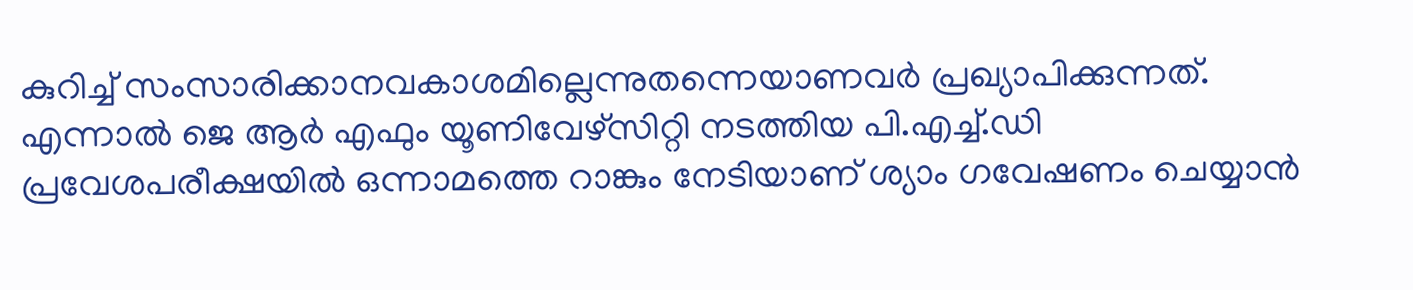കുറിച്ച് സംസാരിക്കാനവകാശമില്ലെന്നുതന്നെയാണവര്‍ പ്രഖ്യാപിക്കുന്നത്. എന്നാല്‍ ജെ ആര്‍ എഫും യൂണിവേഴ്‌സിറ്റി നടത്തിയ പി.എച്ച്.ഡി പ്രവേശപരീക്ഷയില്‍ ഒന്നാമത്തെ റാങ്കും നേടിയാണ് ശ്യാം ഗവേഷണം ചെയ്യാന്‍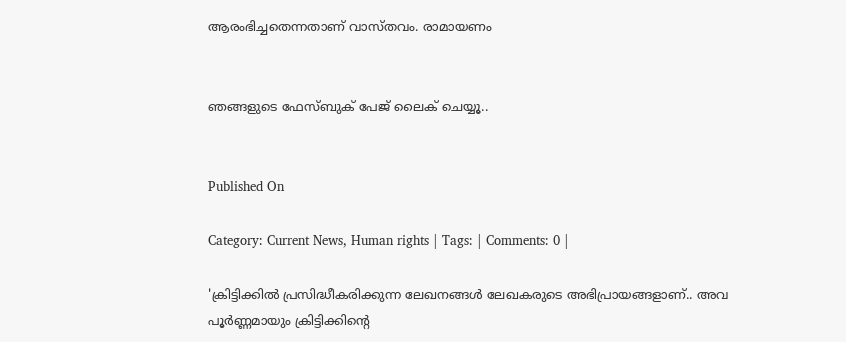ആരംഭിച്ചതെന്നതാണ് വാസ്തവം. രാമായണം


ഞങ്ങളുടെ ഫേസ്ബുക് പേജ് ലൈക് ചെയ്യൂ..


Published On

Category: Current News, Human rights | Tags: | Comments: 0 |

'ക്രിട്ടിക്കില്‍ പ്രസിദ്ധീകരിക്കുന്ന ലേഖനങ്ങള്‍ ലേഖകരുടെ അഭിപ്രായങ്ങളാണ്.. അവ പൂര്‍ണ്ണമായും ക്രിട്ടിക്കിന്റെ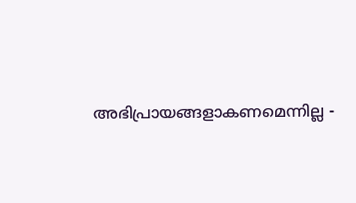അഭിപ്രായങ്ങളാകണമെന്നില്ല -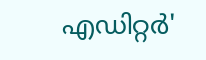എഡിറ്റര്‍'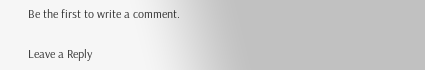Be the first to write a comment.

Leave a Reply